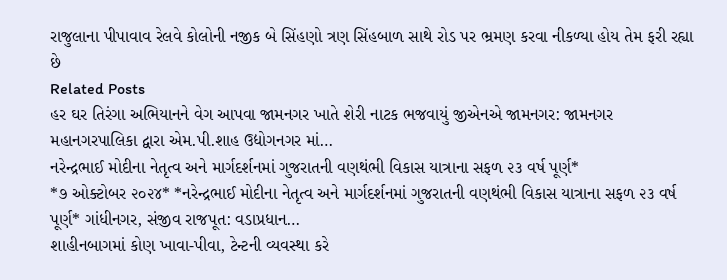રાજુલાના પીપાવાવ રેલવે કોલોની નજીક બે સિંહણો ત્રણ સિંહબાળ સાથે રોડ પર ભ્રમણ કરવા નીકળ્યા હોય તેમ ફરી રહ્યા છે
Related Posts
હર ઘર તિરંગા અભિયાનને વેગ આપવા જામનગર ખાતે શેરી નાટક ભજવાયું જીએનએ જામનગર: જામનગર મહાનગરપાલિકા દ્વારા એમ.પી.શાહ ઉદ્યોગનગર માં…
નરેન્દ્રભાઈ મોદીના નેતૃત્વ અને માર્ગદર્શનમાં ગુજરાતની વણથંભી વિકાસ યાત્રાના સફળ ૨૩ વર્ષ પૂર્ણ*
*૭ ઓક્ટોબર ૨૦૨૪* *નરેન્દ્રભાઈ મોદીના નેતૃત્વ અને માર્ગદર્શનમાં ગુજરાતની વણથંભી વિકાસ યાત્રાના સફળ ૨૩ વર્ષ પૂર્ણ* ગાંધીનગર, સંજીવ રાજપૂત: વડાપ્રધાન…
શાહીનબાગમાં કોણ ખાવા-પીવા, ટેન્ટની વ્યવસ્થા કરે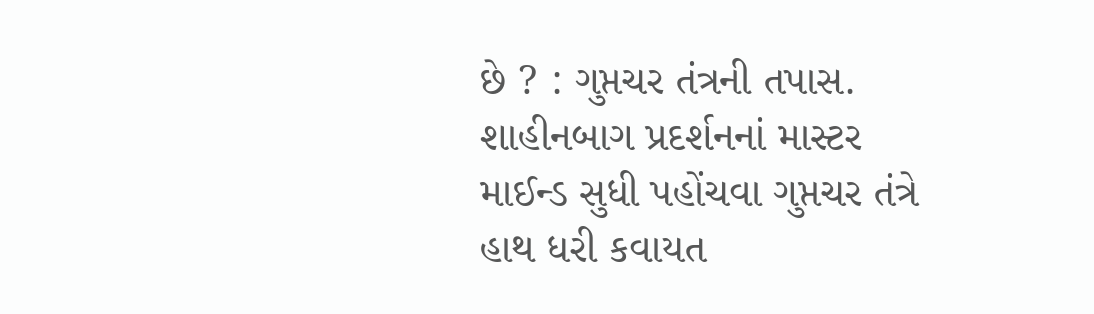છે ? : ગુપ્તચર તંત્રની તપાસ.
શાહીનબાગ પ્રદર્શનનાં માસ્ટર માઈન્ડ સુધી પહોંચવા ગુપ્તચર તંત્રે હાથ ધરી કવાયત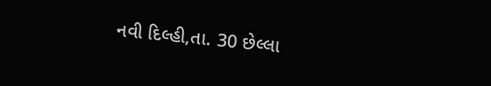નવી દિલ્હી,તા. 30 છેલ્લા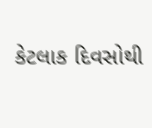કેટલાક દિવસોથી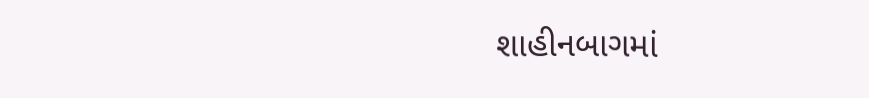શાહીનબાગમાં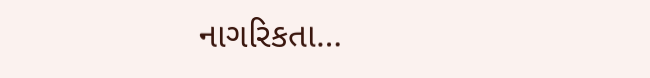નાગરિકતા…